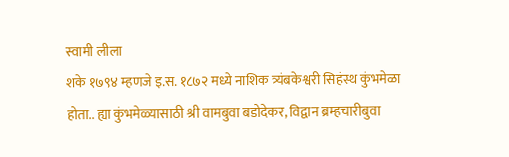स्वामी लीला
शके १७९४ म्हणजे इ.स. १८७२ मध्ये नाशिक त्र्यंबकेश्वरी सिहंस्थ कुंभमेळा होता.. ह्या कुंभमेळ्यासाठी श्री वामबुवा बडोदेकर, विद्वान ब्रम्हचारीबुवा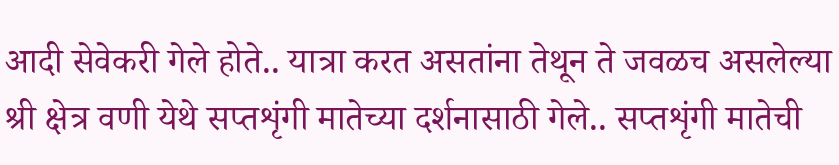आदी सेवेकरी गेले होते.. यात्रा करत असतांना तेथून ते जवळच असलेल्या श्री क्षेत्र वणी येथे सप्तशृंगी मातेच्या दर्शनासाठी गेले.. सप्तशृंगी मातेची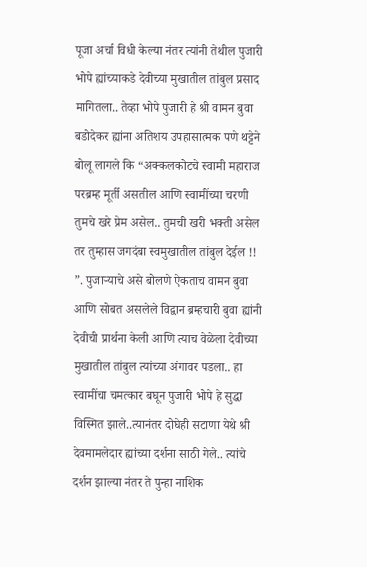पूजा अर्चा विधी केल्या नंतर त्यांनी तेथील पुजारी भोपे ह्यांच्याकडे देवीच्या मुखातील तांबुल प्रसाद मागितला.. तेव्हा भोपे पुजारी हे श्री वामन बुवा बडोदेकर ह्यांना अतिशय उपहासात्मक पणे थट्टेने बोलू लागले कि “अक्कलकोटचे स्वामी महाराज परब्रम्ह मूर्ती असतील आणि स्वामींच्या चरणी तुमचे खरे प्रेम असेल.. तुमची खरी भक्ती असेल तर तुम्हास जगदंबा स्वमुखातील तांबुल देईल !! ”. पुजाऱ्याचे असे बोलणे ऐकताच वामन बुवा आणि सोबत असलेले विद्वान ब्रम्हचारी बुवा ह्यांनी देवीची प्रार्थना केली आणि त्याच वेळेला देवीच्या मुखातील तांबुल त्यांच्या अंगावर पडला.. हा स्वामींचा चमत्कार बघून पुजारी भोपे हे सुद्धा विस्मित झाले..त्यानंतर दोघेही सटाणा येथे श्री देवमामलेदार ह्यांच्या दर्शना साठी गेले.. त्यांचे दर्शन झाल्या नंतर ते पुन्हा नाशिक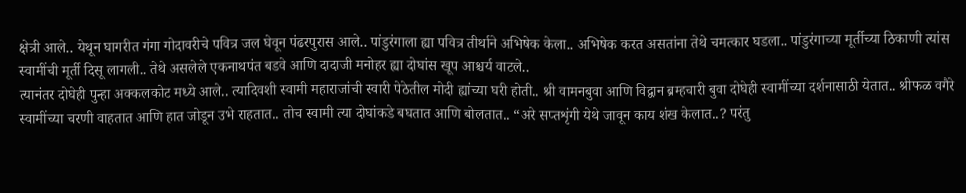क्षेत्री आले.. येथून घागरीत गंगा गोदावरीचे पवित्र जल घेवून पंढरपुरास आले.. पांडुरंगाला ह्या पवित्र तीर्थाने अभिषेक केला.. अभिषेक करत असतांना तेथे चमत्कार घडला.. पांडुरंगाच्या मूर्तीच्या ठिकाणी त्यांस स्वामींची मूर्ती दिसू लागली.. तेथे असलेले एकनाथपंत बडवे आणि दादाजी मनोहर ह्या दोघांस खूप आश्चर्य वाटले..
त्यानंतर दोघेही पुन्हा अक्कलकोट मध्ये आले.. त्यादिवशी स्वामी महाराजांची स्वारी पेठेतील मोदी ह्यांच्या घरी होती.. श्री वामनबुवा आणि विद्वान ब्रम्हचारी बुवा दोघेही स्वामींच्या दर्शनासाठी येतात.. श्रीफळ वगैरे स्वामींच्या चरणी वाहतात आणि हात जोडून उभे राहतात.. तोच स्वामी त्या दोघांकडे बघतात आणि बोलतात.. “अरे सप्तशृंगी येथे जावून काय शंख केलात..? परंतु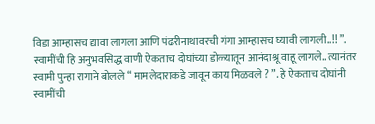विडा आम्हासच द्यावा लागला आणि पंढरीनाथावरची गंगा आम्हासच घ्यावी लागली..!! ”. स्वामींची हि अनुभवसिद्ध वाणी ऐकताच दोघांच्या डोळ्यातून आनंदाश्रू वाहू लागले.. त्यानंतर स्वामी पुन्हा रागाने बोलले “ मामलेदाराकडे जावून काय मिळवले ? ”. हे ऐकताच दोघांनी स्वामींची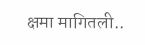क्षमा मागितली..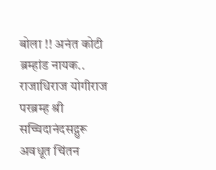बोला !! अनंत कोटी ब्रम्हांड नायक.. राजाधिराज योगीराज परब्रम्ह श्री सच्चिदानंदसद्गुरू अवधूत चिंतन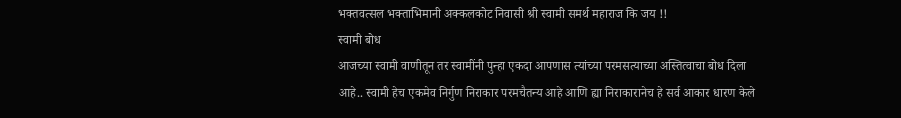भक्तवत्सल भक्ताभिमानी अक्कलकोट निवासी श्री स्वामी समर्थ महाराज कि जय !!
स्वामी बोध
आजच्या स्वामी वाणीतून तर स्वामींनी पुन्हा एकदा आपणास त्यांच्या परमसत्याच्या अस्तित्वाचा बोध दिला आहे.. स्वामी हेच एकमेव निर्गुण निराकार परमचैतन्य आहे आणि ह्या निराकारानेच हे सर्व आकार धारण केले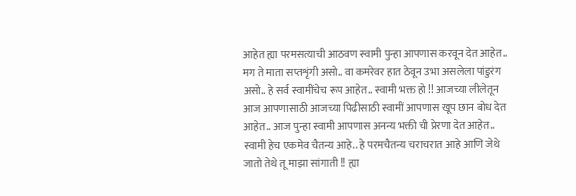आहेत ह्या परमसत्याची आठवण स्वामी पुन्हा आपणास करवून देत आहेत.. मग ते माता सप्तशृंगी असो.. वा कमरेवर हात ठेवून उभा असलेला पांडुरंग असो.. हे सर्व स्वामींचेच रूप आहेत.. स्वामी भक्त हो !! आजच्या लीलेतून आज आपणासाठी आजच्या पिढीसाठी स्वामीं आपणास खूप छान बोध देत आहेत.. आज पुन्हा स्वामी आपणास अनन्य भक्ती ची प्रेरणा देत आहेत.. स्वामी हेच एकमेव चैतन्य आहे.. हे परमचैतन्य चराचरात आहे आणि जेथे जातो तेथे तू माझा सांगाती !! ह्या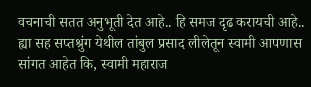वचनाची सतत अनुभूती देत आहे.. हि समज दृढ करायची आहे.. ह्या सह सप्तश्रुंग येथील तांबुल प्रसाद लीलेतून स्वामी आपणास सांगत आहेत कि, स्वामी महाराज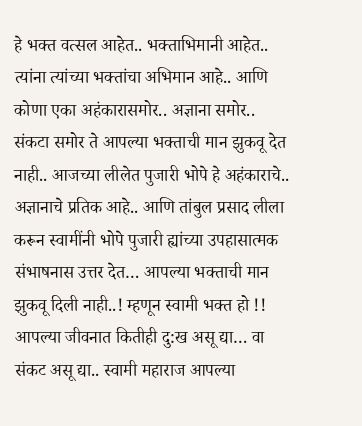हे भक्त वत्सल आहेत.. भक्ताभिमानी आहेत.. त्यांना त्यांच्या भक्तांचा अभिमान आहे.. आणि कोणा एका अहंकारासमोर.. अज्ञाना समोर.. संकटा समोर ते आपल्या भक्ताची मान झुकवू देत नाही.. आजच्या लीलेत पुजारी भोपे हे अहंकाराचे.. अज्ञानाचे प्रतिक आहे.. आणि तांबुल प्रसाद लीला करून स्वामींनी भोपे पुजारी ह्यांच्या उपहासात्मक संभाषनास उत्तर देत… आपल्या भक्ताची मान झुकवू दिली नाही..! म्हणून स्वामी भक्त हो !! आपल्या जीवनात कितीही दु:ख असू द्या… वा संकट असू द्या.. स्वामी महाराज आपल्या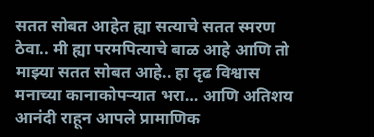सतत सोबत आहेत ह्या सत्याचे सतत स्मरण ठेवा.. मी ह्या परमपित्याचे बाळ आहे आणि तो माझ्या सतत सोबत आहे.. हा दृढ विश्वास मनाच्या कानाकोपऱ्यात भरा… आणि अतिशय आनंदी राहून आपले प्रामाणिक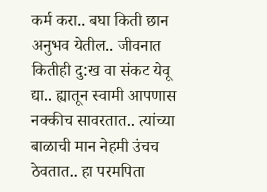कर्म करा.. बघा किती छान अनुभव येतील.. जीवनात कितीही दु:ख वा संकट येवू द्या.. ह्यातून स्वामी आपणास नक्कीच सावरतात.. त्यांच्या बाळाची मान नेहमी उंचच ठेवतात.. हा परमपिता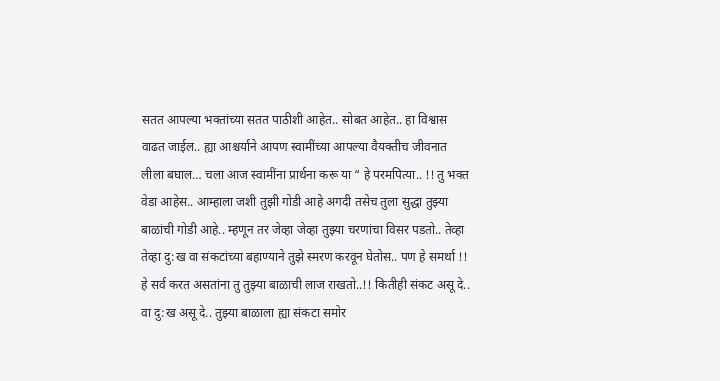सतत आपल्या भक्तांच्या सतत पाठीशी आहेत.. सोबत आहेत.. हा विश्वास वाढत जाईल.. ह्या आश्चर्याने आपण स्वामींच्या आपल्या वैयक्तीच जीवनात लीला बघाल… चला आज स्वामींना प्रार्थना करू या “ हे परमपित्या.. !! तु भक्त वेडा आहेस.. आम्हाला जशी तुझी गोडी आहे अगदी तसेच तुला सुद्धा तुझ्या बाळांची गोडी आहे.. म्हणून तर जेव्हा जेव्हा तुझ्या चरणांचा विसर पडतो.. तेव्हा तेव्हा दु:ख वा संकटांच्या बहाण्याने तुझे स्मरण करवून घेतोस.. पण हे समर्था !! हे सर्व करत असतांना तु तुझ्या बाळाची लाज राखतो..!! कितीही संकट असू दे.. वा दु:ख असू दे.. तुझ्या बाळाला ह्या संकटा समोर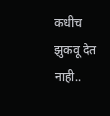कधीच झुकवू देत नाही..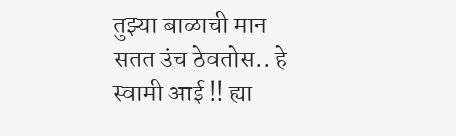तुझ्या बाळाची मान सतत उंच ठेवतोस.. हे स्वामी आई !! ह्या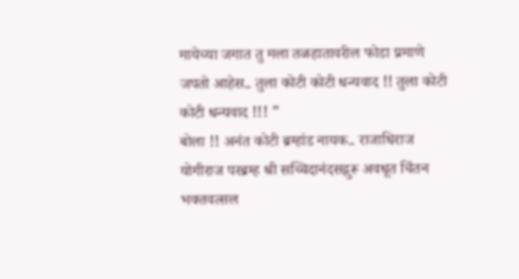मायेच्या जगात तु मला तळहातावरील फोडा प्रमाणे जपतो आहेस.. तुला कोटी कोटी धन्यवाद !! तुला कोटी कोटी धन्यवाद !!! ”
बोला !! अनंत कोटी ब्रम्हांड नायक.. राजाधिराज योगीराज परब्रम्ह श्री सच्चिदानंदसद्गुरू अवधूत चिंतन भक्तवत्सल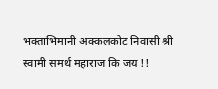भक्ताभिमानी अक्कलकोट निवासी श्री स्वामी समर्थ महाराज कि जय !!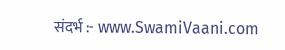संदर्भ :- www.SwamiVaani.com